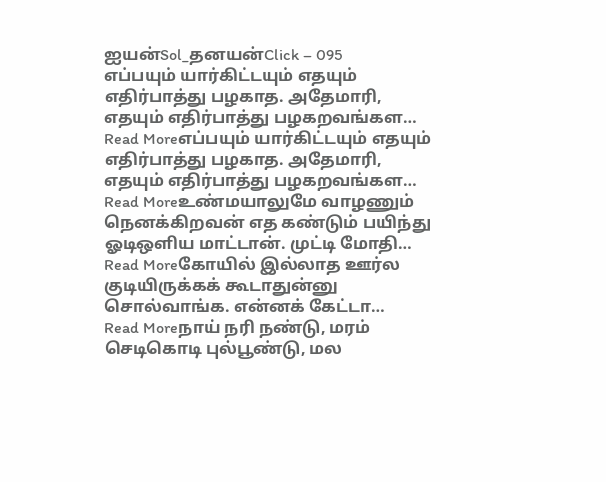ஐயன்Sol_தனயன்Click – 095
எப்பயும் யார்கிட்டயும் எதயும் எதிர்பாத்து பழகாத. அதேமாரி, எதயும் எதிர்பாத்து பழகறவங்கள…
Read Moreஎப்பயும் யார்கிட்டயும் எதயும் எதிர்பாத்து பழகாத. அதேமாரி, எதயும் எதிர்பாத்து பழகறவங்கள…
Read Moreஉண்மயாலுமே வாழணும் நெனக்கிறவன் எத கண்டும் பயிந்து ஓடிஒளிய மாட்டான். முட்டி மோதி…
Read Moreகோயில் இல்லாத ஊர்ல குடியிருக்கக் கூடாதுன்னு சொல்வாங்க. என்னக் கேட்டா…
Read Moreநாய் நரி நண்டு, மரம் செடிகொடி புல்பூண்டு, மல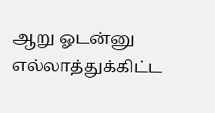ஆறு ஓடன்னு எல்லாத்துக்கிட்ட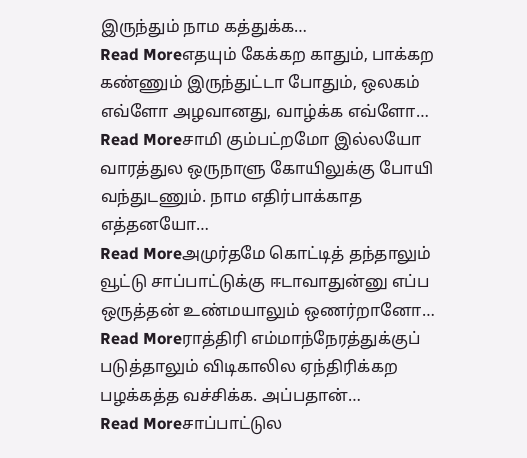இருந்தும் நாம கத்துக்க…
Read Moreஎதயும் கேக்கற காதும், பாக்கற கண்ணும் இருந்துட்டா போதும், ஒலகம் எவ்ளோ அழவானது, வாழ்க்க எவ்ளோ…
Read Moreசாமி கும்பட்றமோ இல்லயோ வாரத்துல ஒருநாளு கோயிலுக்கு போயி வந்துடணும். நாம எதிர்பாக்காத எத்தனயோ…
Read Moreஅமுர்தமே கொட்டித் தந்தாலும் வூட்டு சாப்பாட்டுக்கு ஈடாவாதுன்னு எப்ப ஒருத்தன் உண்மயாலும் ஒணர்றானோ…
Read Moreராத்திரி எம்மாந்நேரத்துக்குப் படுத்தாலும் விடிகாலில ஏந்திரிக்கற பழக்கத்த வச்சிக்க. அப்பதான்…
Read Moreசாப்பாட்டுல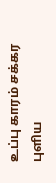உப்பு காரம் சக்கர புளிய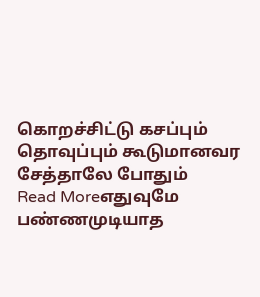கொறச்சிட்டு கசப்பும் தொவுப்பும் கூடுமானவர சேத்தாலே போதும்
Read Moreஎதுவுமே பண்ணமுடியாத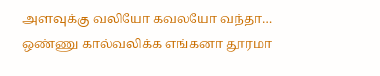அளவுக்கு வலியோ கவலயோ வந்தா… ஒண்ணு கால்வலிக்க எங்கனா தூரமா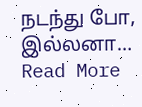நடந்து போ, இல்லனா…
Read More